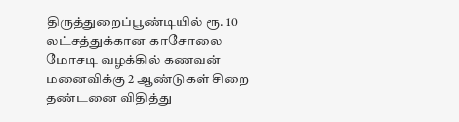திருத்துறைப்பூண்டியில் ரூ. 10 லட்சத்துக்கான காசோலை மோசடி வழக்கில் கணவன் மனைவிக்கு 2 ஆண்டுகள் சிறை தண்டனை விதித்து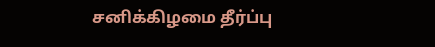சனிக்கிழமை தீர்ப்பு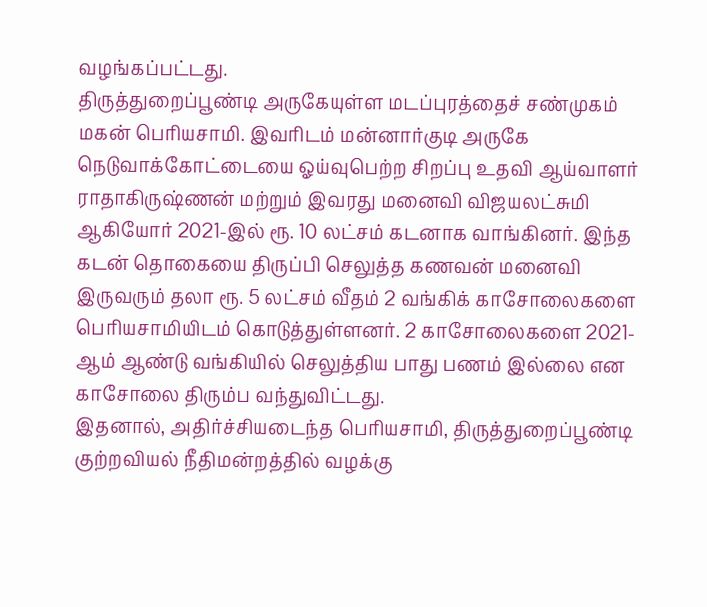வழங்கப்பட்டது.
திருத்துறைப்பூண்டி அருகேயுள்ள மடப்புரத்தைச் சண்முகம் மகன் பெரியசாமி. இவரிடம் மன்னார்குடி அருகே நெடுவாக்கோட்டையை ஓய்வுபெற்ற சிறப்பு உதவி ஆய்வாளர் ராதாகிருஷ்ணன் மற்றும் இவரது மனைவி விஜயலட்சுமி ஆகியோர் 2021-இல் ரூ. 10 லட்சம் கடனாக வாங்கினர். இந்த கடன் தொகையை திருப்பி செலுத்த கணவன் மனைவி இருவரும் தலா ரூ. 5 லட்சம் வீதம் 2 வங்கிக் காசோலைகளை பெரியசாமியிடம் கொடுத்துள்ளனர். 2 காசோலைகளை 2021-ஆம் ஆண்டு வங்கியில் செலுத்திய பாது பணம் இல்லை என காசோலை திரும்ப வந்துவிட்டது.
இதனால், அதிர்ச்சியடைந்த பெரியசாமி, திருத்துறைப்பூண்டி குற்றவியல் நீதிமன்றத்தில் வழக்கு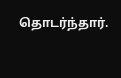தொடர்ந்தார்.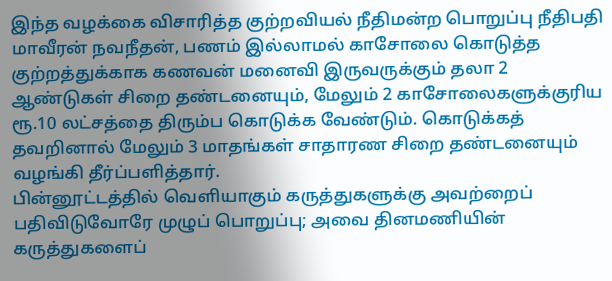இந்த வழக்கை விசாரித்த குற்றவியல் நீதிமன்ற பொறுப்பு நீதிபதி மாவீரன் நவநீதன், பணம் இல்லாமல் காசோலை கொடுத்த குற்றத்துக்காக கணவன் மனைவி இருவருக்கும் தலா 2 ஆண்டுகள் சிறை தண்டனையும், மேலும் 2 காசோலைகளுக்குரிய ரூ.10 லட்சத்தை திரும்ப கொடுக்க வேண்டும். கொடுக்கத் தவறினால் மேலும் 3 மாதங்கள் சாதாரண சிறை தண்டனையும் வழங்கி தீர்ப்பளித்தார்.
பின்னூட்டத்தில் வெளியாகும் கருத்துகளுக்கு அவற்றைப் பதிவிடுவோரே முழுப் பொறுப்பு; அவை தினமணியின் கருத்துகளைப்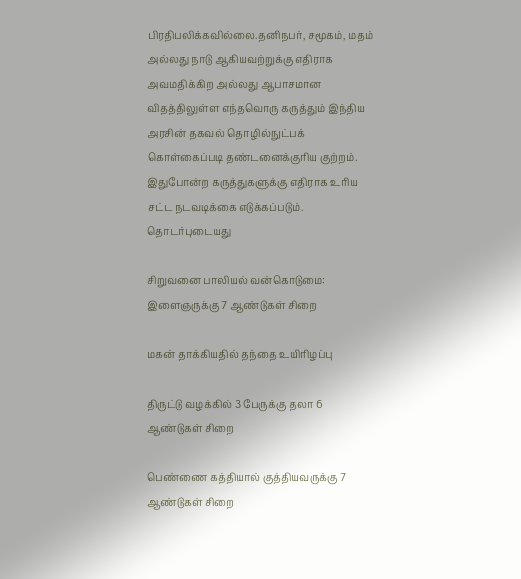பிரதிபலிக்கவில்லை.தனிநபர், சமூகம், மதம் அல்லது நாடு ஆகியவற்றுக்கு எதிராக அவமதிக்கிற அல்லது ஆபாசமான விதத்திலுள்ள எந்தவொரு கருத்தும் இந்திய அரசின் தகவல் தொழில்நுட்பக் கொள்கைப்படி தண்டனைக்குரிய குற்றம். இதுபோன்ற கருத்துகளுக்கு எதிராக உரிய சட்ட நடவடிக்கை எடுக்கப்படும்.
தொடர்புடையது

சிறுவனை பாலியல் வன்கொடுமை: இளைஞருக்கு 7 ஆண்டுகள் சிறை

மகன் தாக்கியதில் தந்தை உயிரிழப்பு

திருட்டு வழக்கில் 3 பேருக்கு தலா 6 ஆண்டுகள் சிறை

பெண்ணை கத்தியால் குத்தியவருக்கு 7 ஆண்டுகள் சிறை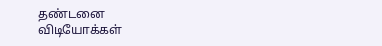தண்டனை
விடியோக்கள்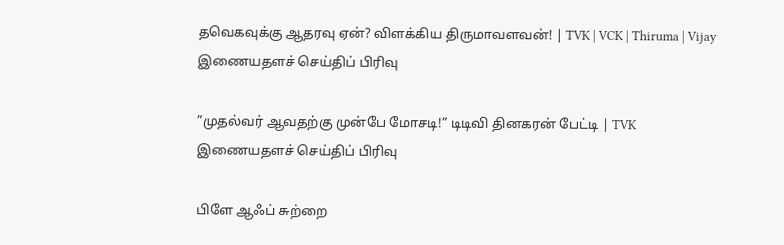தவெகவுக்கு ஆதரவு ஏன்? விளக்கிய திருமாவளவன்! | TVK | VCK | Thiruma | Vijay
இணையதளச் செய்திப் பிரிவு

”முதல்வர் ஆவதற்கு முன்பே மோசடி!” டிடிவி தினகரன் பேட்டி | TVK
இணையதளச் செய்திப் பிரிவு

பிளே ஆஃப் சுற்றை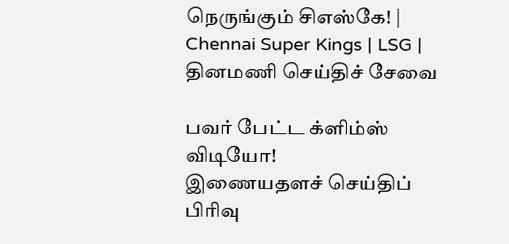நெருங்கும் சிஎஸ்கே! | Chennai Super Kings | LSG |
தினமணி செய்திச் சேவை

பவர் பேட்ட க்ளிம்ஸ் விடியோ!
இணையதளச் செய்திப் பிரிவு